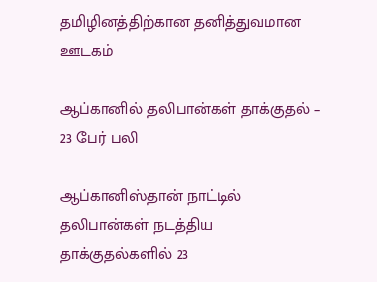தமிழினத்திற்கான தனித்துவமான ஊடகம்

ஆப்கானில் தலிபான்கள் தாக்குதல் – 23 பேர் பலி

ஆப்கானிஸ்தான் நாட்டில் தலிபான்கள் நடத்திய தாக்குதல்களில் 23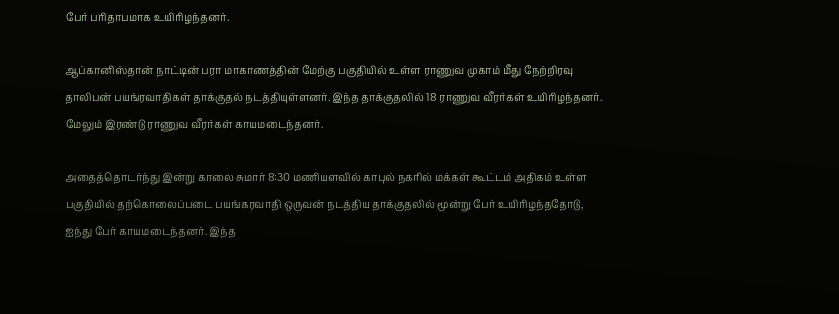பேர் பரிதாபமாக உயிரிழந்தனர்.

ஆப்கானிஸ்தான் நாட்டின் பரா மாகாணத்தின் மேற்கு பகுதியில் உள்ள ராணுவ முகாம் மீது நேற்றிரவு தாலிபன் பயங்ரவாதிகள் தாக்குதல் நடத்தியுள்ளனர். இந்த தாக்குதலில் 18 ராணுவ வீரர்கள் உயிரிழந்தனர். மேலும் இரண்டு ராணுவ வீரர்கள் காயமடைந்தனர்.

அதைத்தொடர்ந்து இன்று காலை சுமார் 8:30 மணியளவில் காபுல் நகரில் மக்கள் கூட்டம் அதிகம் உள்ள பகுதியில் தற்கொலைப்படை பயங்கரவாதி ஒருவன் நடத்திய தாக்குதலில் மூன்று பேர் உயிரிழந்ததோடு, ஐந்து பேர் காயமடைந்தனர். இந்த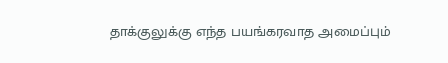தாக்குலுக்கு எந்த பயங்கரவாத அமைப்பும்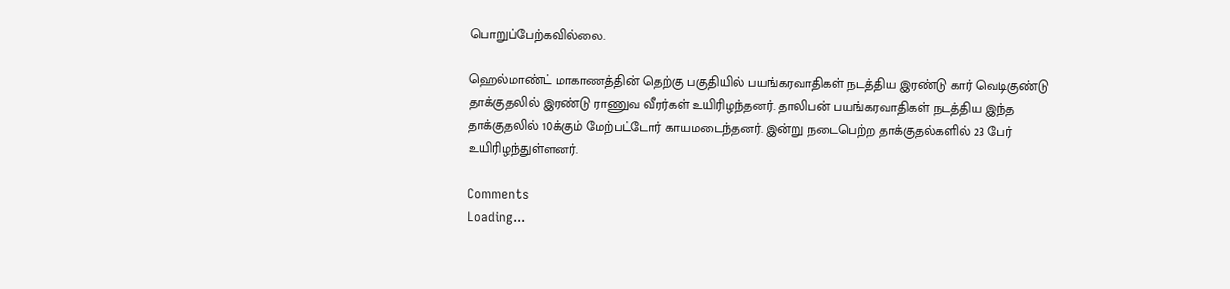பொறுப்பேற்கவில்லை.

ஹெல்மாண்ட் மாகாணத்தின் தெற்கு பகுதியில் பயங்கரவாதிகள் நடத்திய இரண்டு கார் வெடிகுண்டு தாக்குதலில் இரண்டு ராணுவ வீரர்கள் உயிரிழந்தனர். தாலிபன் பயங்கரவாதிகள் நடத்திய இந்த தாக்குதலில் 10க்கும் மேற்பட்டோர் காயமடைந்தனர். இன்று நடைபெற்ற தாக்குதல்களில் 23 பேர் உயிரிழந்துள்ளனர்.

Comments
Loading...